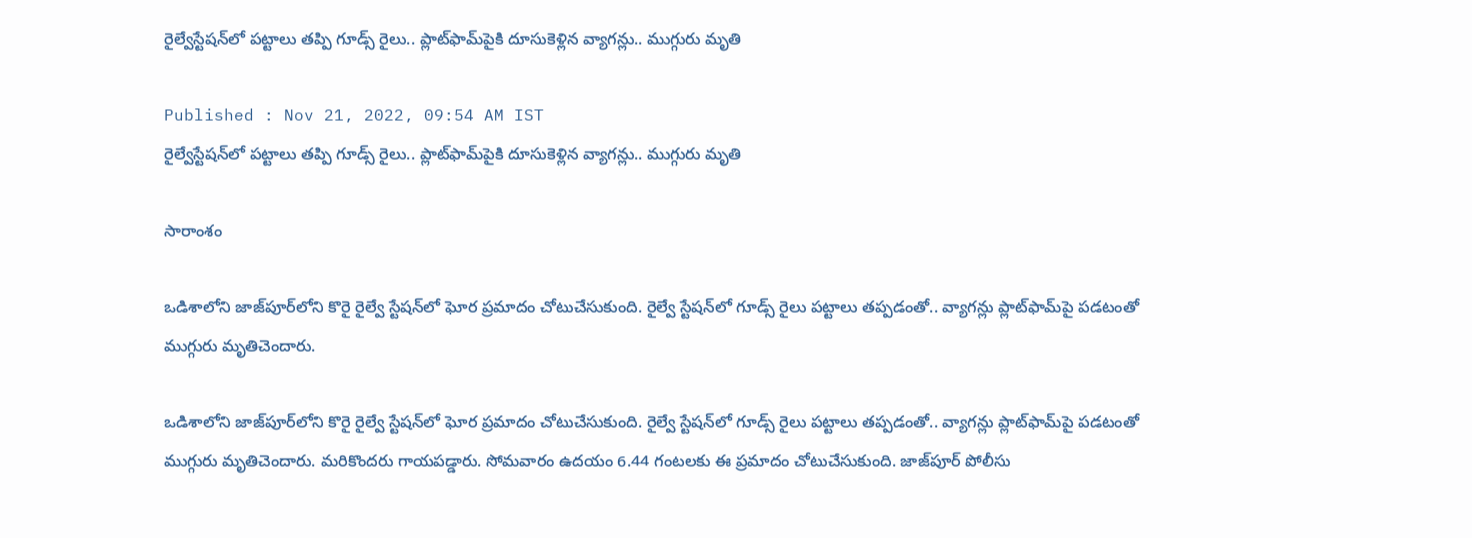రైల్వేస్టేషన్‌‌లో పట్టాలు తప్పి గూడ్స్ రైలు.. ప్లాట్‌ఫామ్‌పైకి దూసుకెళ్లిన వ్యాగన్లు.. ముగ్గురు మృతి

Published : Nov 21, 2022, 09:54 AM IST
రైల్వేస్టేషన్‌‌లో పట్టాలు తప్పి గూడ్స్ రైలు.. ప్లాట్‌ఫామ్‌పైకి దూసుకెళ్లిన వ్యాగన్లు.. ముగ్గురు మృతి

సారాంశం

ఒడిశాలోని జాజ్‌పూర్‌లోని కొరై రైల్వే స్టేషన్‌లో ఘోర ప్రమాదం చోటుచేసుకుంది. రైల్వే స్టేషన్‌లో గూడ్స్ రైలు పట్టాలు తప్పడంతో.. వ్యాగన్లు ప్లాట్‌ఫామ్‌పై పడటంతో ముగ్గురు మృతిచెందారు.

ఒడిశాలోని జాజ్‌పూర్‌లోని కొరై రైల్వే స్టేషన్‌లో ఘోర ప్రమాదం చోటుచేసుకుంది. రైల్వే స్టేషన్‌లో గూడ్స్ రైలు పట్టాలు తప్పడంతో.. వ్యాగన్లు ప్లాట్‌ఫామ్‌పై పడటంతో ముగ్గురు మృతిచెందారు. మరికొందరు గాయపడ్డారు. సోమవారం ఉదయం 6.44 గంటలకు ఈ ప్రమాదం చోటుచేసుకుంది. జాజ్‌పూర్ పోలీసు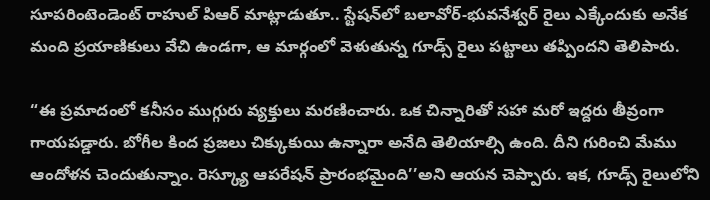సూపరింటెండెంట్ రాహుల్ పిఆర్ మాట్లాడుతూ.. స్టేషన్‌లో బలావోర్-భువనేశ్వర్ రైలు ఎక్కేందుకు అనేక మంది ప్రయాణికులు వేచి ఉండగా, ఆ మార్గంలో వెళుతున్న గూడ్స్ రైలు పట్టాలు తప్పిందని తెలిపారు.

“ఈ ప్రమాదంలో కనీసం ముగ్గురు వ్యక్తులు మరణించారు. ఒక చిన్నారితో సహా మరో ఇద్దరు తీవ్రంగా గాయపడ్డారు. బోగీల కింద ప్రజలు చిక్కుకుయి ఉన్నారా అనేది తెలియాల్సి ఉంది. దీని గురించి మేము ఆందోళన చెందుతున్నాం. రెస్క్యూ ఆపరేషన్ ప్రారంభమైంది’’అని ఆయన చెప్పారు. ఇక, గూడ్స్ రైలులోని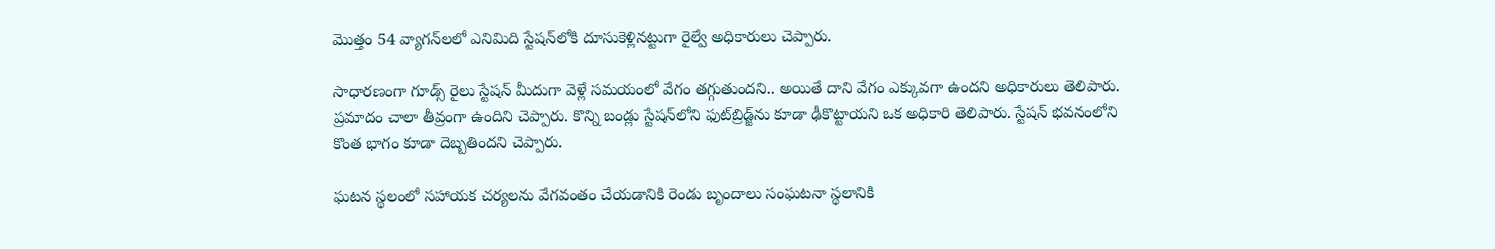మొత్తం 54 వ్యాగన్‌లలో ఎనిమిది స్టేషన్‌లోకి దూసుకెళ్లినట్టుగా రైల్వే అధికారులు చెప్పారు.

సాధారణంగా గూడ్స్ రైలు స్టేషన్ మీదుగా వెళ్లే సమయంలో వేగం తగ్గుతుందని.. అయితే దాని వేగం ఎక్కువగా ఉందని అధికారులు తెలిపారు. ప్రమాదం చాలా తీవ్రంగా ఉందిని చెప్పారు. కొన్ని బండ్లు స్టేషన్‌లోని ఫుట్‌బ్రిడ్జ్‌ను కూడా ఢీకొట్టాయని ఒక అధికారి తెలిపారు. స్టేషన్ భవనంలోని కొంత భాగం కూడా దెబ్బతిందని చెప్పారు.

ఘటన స్థలంలో సహాయక చర్యలను వేగవంతం చేయడానికి రెండు బృందాలు సంఘటనా స్థలానికి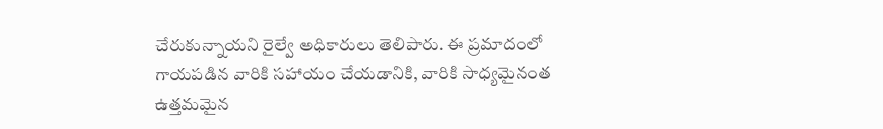చేరుకున్నాయని రైల్వే అధికారులు తెలిపారు. ఈ ప్రమాదంలో గాయపడిన వారికి సహాయం చేయడానికి, వారికి సాధ్యమైనంత ఉత్తమమైన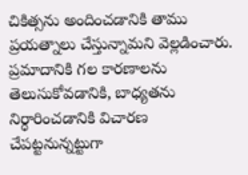చికిత్సను అందించడానికి తాము ప్రయత్నాలు చేస్తున్నామని వెల్లడించారు. ప్రమాదానికి గల కారణాలను తెలుసుకోవడానికి, బాధ్యతను నిర్ధారించడానికి విచారణ చేపట్టనున్నట్టుగా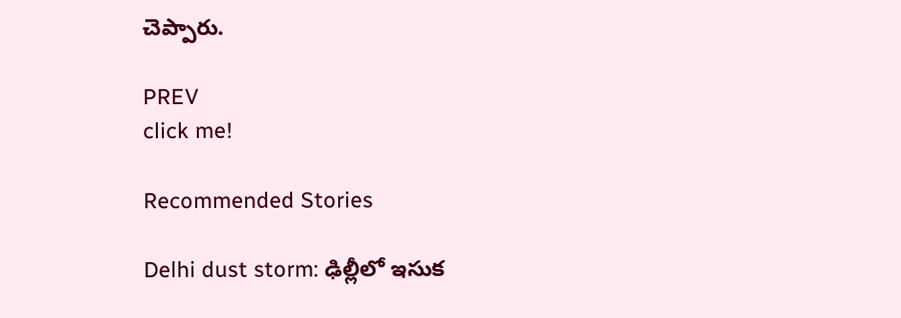చెప్పారు.

PREV
click me!

Recommended Stories

Delhi dust storm: ఢిల్లీలో ఇసుక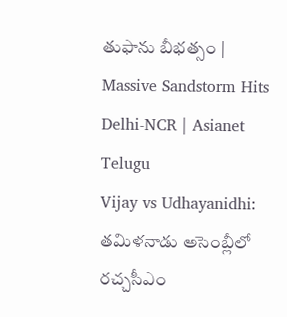తుఫాను బీభత్సం | Massive Sandstorm Hits Delhi-NCR | Asianet Telugu
Vijay vs Udhayanidhi: తమిళనాడు అసెంబ్లీలో రచ్చసీఎం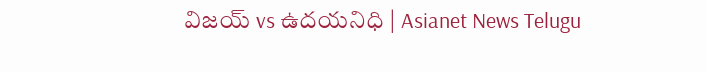విజయ్ vs ఉదయనిధి | Asianet News Telugu